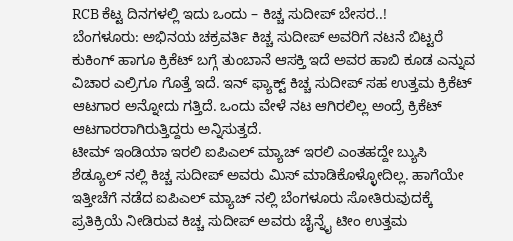RCB ಕೆಟ್ಟ ದಿನಗಳಲ್ಲಿ ಇದು ಒಂದು – ಕಿಚ್ಚ ಸುದೀಪ್ ಬೇಸರ..!
ಬೆಂಗಳೂರು: ಅಭಿನಯ ಚಕ್ರವರ್ತಿ ಕಿಚ್ಚ ಸುದೀಪ್ ಅವರಿಗೆ ನಟನೆ ಬಿಟ್ಟರೆ ಕುಕಿಂಗ್ ಹಾಗೂ ಕ್ರಿಕೆಟ್ ಬಗ್ಗೆ ತುಂಬಾನೆ ಆಸಕ್ತಿ ಇದೆ ಅವರ ಹಾಬಿ ಕೂಡ ಎನ್ನುವ ವಿಚಾರ ಎಲ್ರಿಗೂ ಗೊತ್ತೆ ಇದೆ. ಇನ್ ಫ್ಯಾಕ್ಟ್ ಕಿಚ್ಚ ಸುದೀಪ್ ಸಹ ಉತ್ತಮ ಕ್ರಿಕೆಟ್ ಆಟಗಾರ ಅನ್ನೋದು ಗತ್ತಿದೆ. ಒಂದು ವೇಳೆ ನಟ ಆಗಿರಲಿಲ್ಲ ಅಂದ್ರೆ ಕ್ರಿಕೆಟ್ ಆಟಗಾರರಾಗಿರುತ್ತಿದ್ದರು ಅನ್ನಿಸುತ್ತದೆ.
ಟೀಮ್ ಇಂಡಿಯಾ ಇರಲಿ ಐಪಿಎಲ್ ಮ್ಯಾಚ್ ಇರಲಿ ಎಂತಹದ್ದೇ ಬ್ಯುಸಿ ಶೆಡ್ಯೂಲ್ ನಲ್ಲಿ ಕಿಚ್ಚ ಸುದೀಪ್ ಅವರು ಮಿಸ್ ಮಾಡಿಕೊಳ್ಳೋದಿಲ್ಲ. ಹಾಗೆಯೇ ಇತ್ತೀಚೆಗೆ ನಡೆದ ಐಪಿಎಲ್ ಮ್ಯಾಚ್ ನಲ್ಲಿ ಬೆಂಗಳೂರು ಸೋತಿರುವುದಕ್ಕೆ ಪ್ರತಿಕ್ರಿಯೆ ನೀಡಿರುವ ಕಿಚ್ಚ ಸುದೀಪ್ ಅವರು ಚೈನ್ನೈ ಟೀಂ ಉತ್ತಮ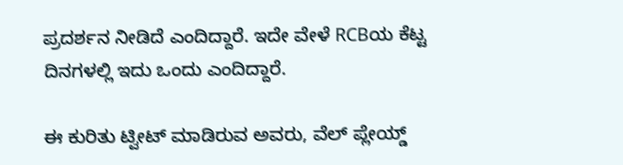ಪ್ರದರ್ಶನ ನೀಡಿದೆ ಎಂದಿದ್ದಾರೆ. ಇದೇ ವೇಳೆ RCBಯ ಕೆಟ್ಟ ದಿನಗಳಲ್ಲಿ ಇದು ಒಂದು ಎಂದಿದ್ದಾರೆ.

ಈ ಕುರಿತು ಟ್ವೀಟ್ ಮಾಡಿರುವ ಅವರು, ವೆಲ್ ಪ್ಲೇಯ್ಡ್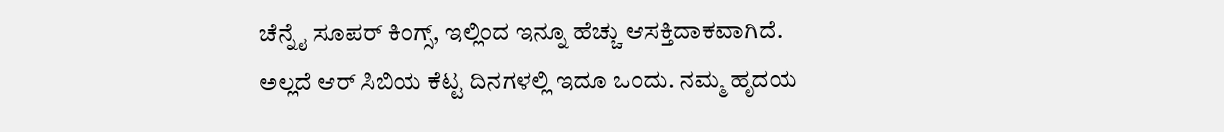ಚೆನ್ನೈ ಸೂಪರ್ ಕಿಂಗ್ಸ್, ಇಲ್ಲಿಂದ ಇನ್ನೂ ಹೆಚ್ಚು ಆಸಕ್ತಿದಾಕವಾಗಿದೆ. ಅಲ್ಲದೆ ಆರ್ ಸಿಬಿಯ ಕೆಟ್ಟ ದಿನಗಳಲ್ಲಿ ಇದೂ ಒಂದು. ನಮ್ಮ ಹೃದಯ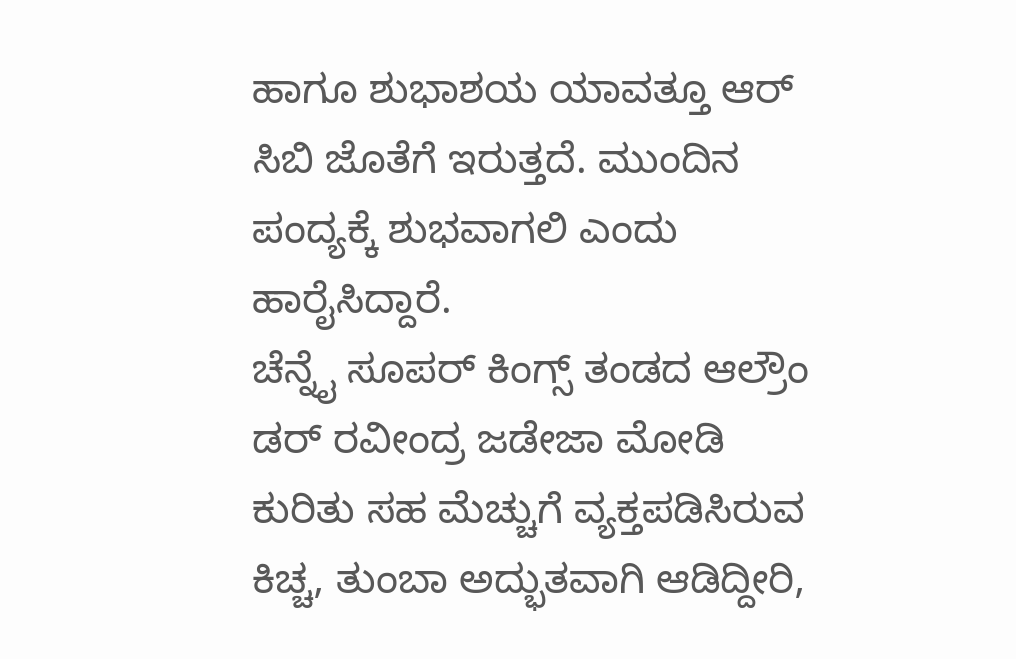ಹಾಗೂ ಶುಭಾಶಯ ಯಾವತ್ತೂ ಆರ್ ಸಿಬಿ ಜೊತೆಗೆ ಇರುತ್ತದೆ. ಮುಂದಿನ ಪಂದ್ಯಕ್ಕೆ ಶುಭವಾಗಲಿ ಎಂದು ಹಾರೈಸಿದ್ದಾರೆ.
ಚೆನ್ನೈ ಸೂಪರ್ ಕಿಂಗ್ಸ್ ತಂಡದ ಆಲ್ರೌಂ ಡರ್ ರವೀಂದ್ರ ಜಡೇಜಾ ಮೋಡಿ ಕುರಿತು ಸಹ ಮೆಚ್ಚುಗೆ ವ್ಯಕ್ತಪಡಿಸಿರುವ ಕಿಚ್ಚ, ತುಂಬಾ ಅದ್ಭುತವಾಗಿ ಆಡಿದ್ದೀರಿ,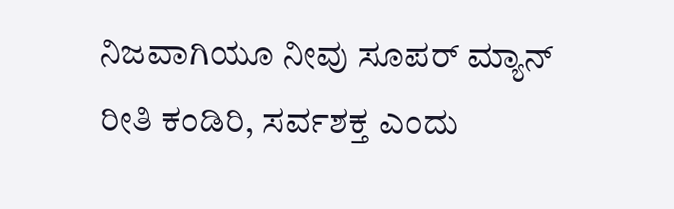ನಿಜವಾಗಿಯೂ ನೀವು ಸೂಪರ್ ಮ್ಯಾನ್ ರೀತಿ ಕಂಡಿರಿ, ಸರ್ವಶಕ್ತ ಎಂದು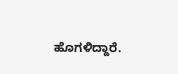ಹೊಗಳಿದ್ದಾರೆ.